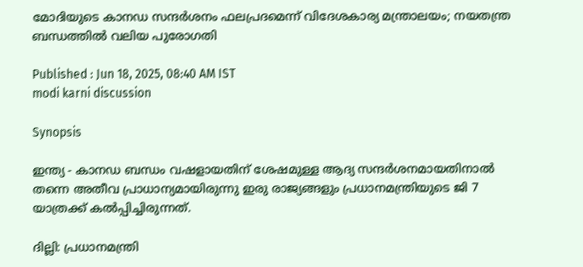മോദിയുടെ കാനഡ സന്ദർശനം ഫലപ്രദമെന്ന് വിദേശകാര്യ മന്ത്രാലയം; നയതന്ത്ര ബന്ധത്തിൽ വലിയ പുരോഗതി

Published : Jun 18, 2025, 08:40 AM IST
modi karni discussion

Synopsis

ഇന്ത്യ - കാനഡ ബന്ധം വഷളായതിന് ശേഷമുള്ള ആദ്യ സന്ദർശനമായതിനാൽ തന്നെ അതീവ പ്രാധാന്യമായിരുന്നു ഇരു രാജ്യങ്ങളും പ്രധാനമന്ത്രിയുടെ ജി 7 യാത്രക്ക് കൽപ്പിച്ചിരുന്നത്.

ദില്ലി: പ്രധാനമന്ത്രി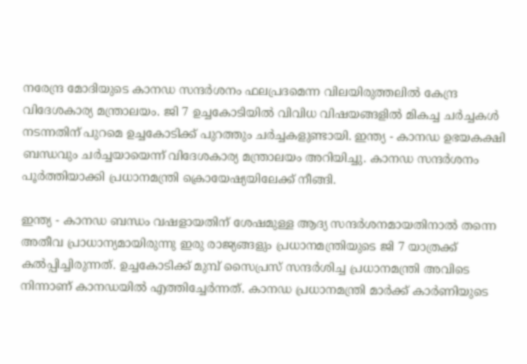നരേന്ദ്ര മോദിയുടെ കാനഡ സന്ദർശനം ഫലപ്രദമെന്ന വിലയിരുത്തലിൽ കേന്ദ്ര വിദേശകാര്യ മന്ത്രാലയം. ജി 7 ഉച്ചകോടിയിൽ വിവിധ വിഷയങ്ങളിൽ മികച്ച ചർച്ചകൾ നടന്നതിന് പുറമെ ഉച്ചകോടിക്ക് പുറത്തും ചർച്ചകളുണ്ടായി. ഇന്ത്യ - കാനഡ ഉഭയകക്ഷി ബന്ധവും ചർച്ചയായെന്ന് വിദേശകാര്യ മന്ത്രാലയം അറിയിച്ചു. കാനഡ സന്ദർശനം പൂർത്തിയാക്കി പ്രധാനമന്ത്രി ക്രൊയേഷ്യയിലേക്ക് നീങ്ങി.

ഇന്ത്യ - കാനഡ ബന്ധം വഷളായതിന് ശേഷമുള്ള ആദ്യ സന്ദർശനമായതിനാൽ തന്നെ അതീവ പ്രാധാന്യമായിരുന്നു ഇരു രാജ്യങ്ങളും പ്രധാനമന്ത്രിയുടെ ജി 7 യാത്രക്ക് കൽപ്പിച്ചിരുന്നത്. ഉച്ചകോടിക്ക് മുമ്പ് സൈപ്രസ് സന്ദർശിച്ച പ്രധാനമന്ത്രി അവിടെ നിന്നാണ് കാനഡയിൽ എത്തിച്ചേർന്നത്. കാനഡ പ്രധാനമന്ത്രി മാർക്ക് കാർണിയുടെ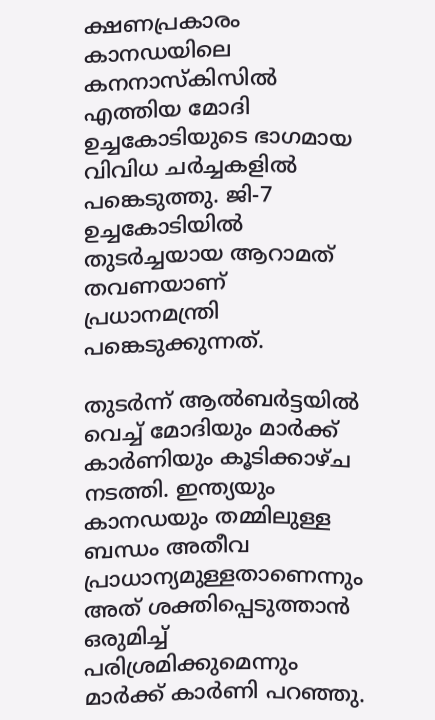ക്ഷണപ്രകാരം കാനഡയിലെ കനനാസ്കിസിൽ എത്തിയ മോദി ഉച്ചകോടിയുടെ ഭാഗമായ വിവിധ ചർച്ചകളിൽ പങ്കെടുത്തു. ജി-7 ഉച്ചകോടിയിൽ തുടർച്ചയായ ആറാമത് തവണയാണ് പ്രധാനമന്ത്രി പങ്കെടുക്കുന്നത്.

തുടർന്ന് ആൽബർട്ടയിൽ വെച്ച് മോദിയും മാർക്ക് കാർണിയും കൂടിക്കാഴ്ച നടത്തി. ഇന്ത്യയും കാനഡയും തമ്മിലുള്ള ബന്ധം അതീവ പ്രാധാന്യമുള്ളതാണെന്നും അത് ശക്തിപ്പെടുത്താൻ ഒരുമിച്ച് പരിശ്രമിക്കുമെന്നും മാർക്ക് കാർണി പറഞ്ഞു.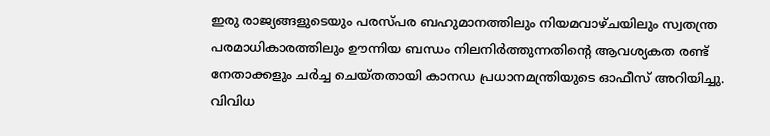ഇരു രാജ്യങ്ങളുടെയും പരസ്പര ബഹുമാനത്തിലും നിയമവാഴ്ചയിലും സ്വതന്ത്ര പരമാധികാരത്തിലും ഊന്നിയ ബന്ധം നിലനിർത്തുന്നതിന്റെ ആവശ്യകത രണ്ട് നേതാക്കളും ചർച്ച ചെയ്തതായി കാനഡ‍ പ്രധാനമന്ത്രിയുടെ ഓഫീസ് അറിയിച്ചു. വിവിധ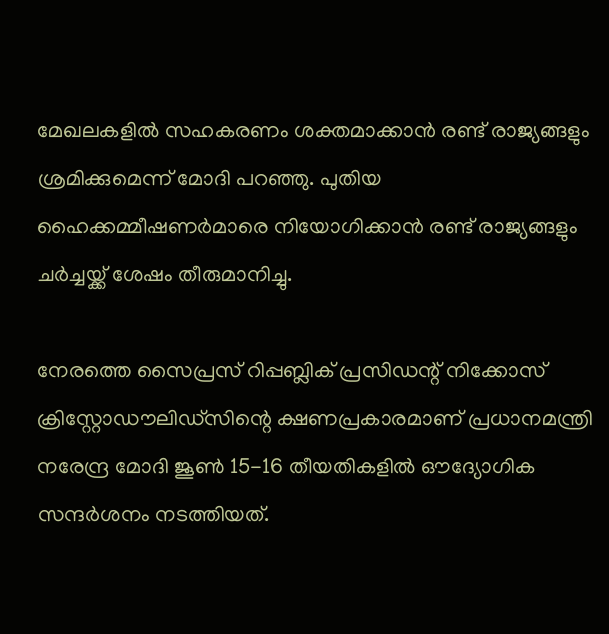മേഖലകളിൽ സഹകരണം ശക്തമാക്കാൻ രണ്ട് രാജ്യങ്ങളും ശ്രമിക്കുമെന്ന് മോദി പറഞ്ഞു. പുതിയ ഹൈക്കമ്മീഷണർമാരെ നിയോഗിക്കാൻ രണ്ട് രാജ്യങ്ങളും ചർച്ചയ്ക്ക് ശേഷം തീരുമാനിച്ചു.

നേരത്തെ സൈപ്രസ് റിപ്പബ്ലിക് പ്രസിഡന്റ് നിക്കോസ് ക്രിസ്റ്റോഡൗലിഡ്‌സിന്റെ ക്ഷണപ്രകാരമാണ് പ്രധാനമന്ത്രി നരേന്ദ്ര മോദി ജൂൺ 15-16 തീയതികളിൽ ഔദ്യോഗിക സന്ദർശനം നടത്തിയത്.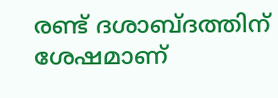രണ്ട് ദശാബ്ദത്തിന് ശേഷമാണ്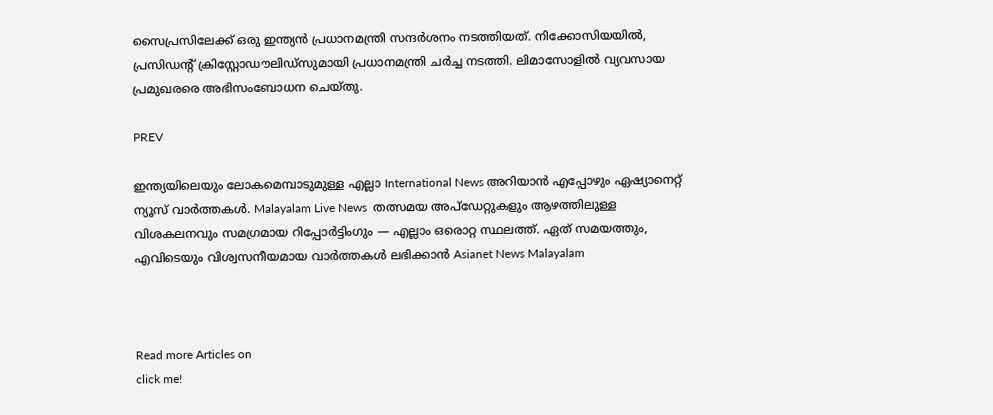സൈപ്രസിലേക്ക് ഒരു ഇന്ത്യൻ പ്രധാനമന്ത്രി സന്ദർശനം നടത്തിയത്. നിക്കോസിയയിൽ, പ്രസിഡന്റ് ക്രിസ്റ്റോഡൗലിഡ്‌സുമായി പ്രധാനമന്ത്രി ചർച്ച നടത്തി. ലിമാസോളിൽ വ്യവസായ പ്രമുഖരരെ അഭിസംബോധന ചെയ്തു.

PREV

ഇന്ത്യയിലെയും ലോകമെമ്പാടുമുള്ള എല്ലാ International News അറിയാൻ എപ്പോഴും ഏഷ്യാനെറ്റ് ന്യൂസ് വാർത്തകൾ. Malayalam Live News  തത്സമയ അപ്‌ഡേറ്റുകളും ആഴത്തിലുള്ള വിശകലനവും സമഗ്രമായ റിപ്പോർട്ടിംഗും — എല്ലാം ഒരൊറ്റ സ്ഥലത്ത്. ഏത് സമയത്തും, എവിടെയും വിശ്വസനീയമായ വാർത്തകൾ ലഭിക്കാൻ Asianet News Malayalam



Read more Articles on
click me!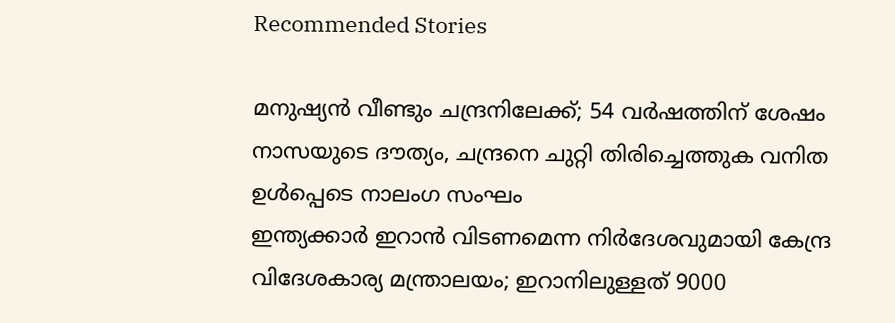Recommended Stories

മനുഷ്യൻ വീണ്ടും ചന്ദ്രനിലേക്ക്; 54 വർഷത്തിന് ശേഷം നാസയുടെ ദൗത്യം, ചന്ദ്രനെ ചുറ്റി തിരിച്ചെത്തുക വനിത ഉൾപ്പെടെ നാലംഗ സംഘം
ഇന്ത്യക്കാർ ഇറാൻ വിടണമെന്ന നിർദേശവുമായി കേന്ദ്ര വിദേശകാര്യ മന്ത്രാലയം; ഇറാനിലുള്ളത് 9000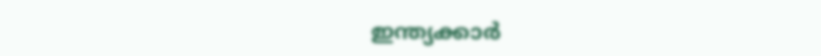ഇന്ത്യക്കാർ